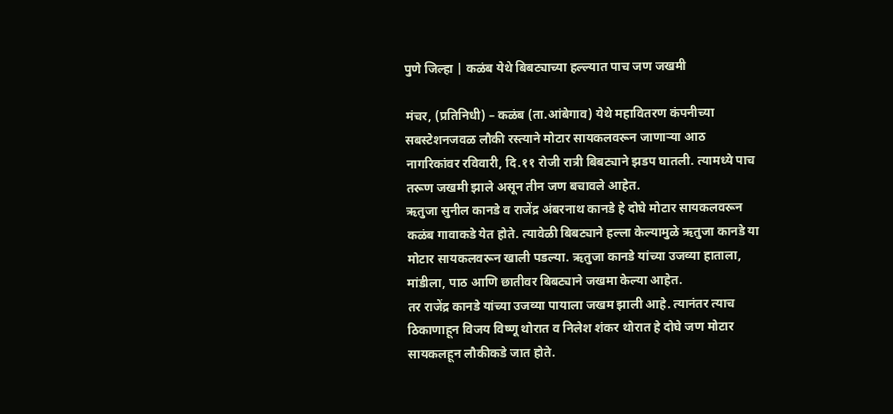पुणे जिल्हा | कळंब येथे बिबट्याच्या हल्ल्यात पाच जण जखमी

मंचर, (प्रतिनिधी) – कळंब (ता.आंबेगाव) येथे महावितरण कंपनीच्या सबस्टेशनजवळ लौकी रस्त्याने मोटार सायकलवरून जाणाऱ्या आठ नागरिकांवर रविवारी, दि.११ रोजी रात्री बिबट्याने झडप घातली. त्यामध्ये पाच तरूण जखमी झाले असून तीन जण बचावले आहेत.
ऋतुजा सुनील कानडे व राजेंद्र अंबरनाथ कानडे हे दोघे मोटार सायकलवरून कळंब गावाकडे येत होते. त्यावेळी बिबट्याने हल्ला केल्यामुळे ऋतुजा कानडे या मोटार सायकलवरून खाली पडल्या. ऋतुजा कानडे यांच्या उजव्या हाताला, मांडीला, पाठ आणि छातीवर बिबट्याने जखमा केल्या आहेत.
तर राजेंद्र कानडे यांच्या उजव्या पायाला जखम झाली आहे. त्यानंतर त्याच ठिकाणाहून विजय विष्णू थोरात व निलेश शंकर थोरात हे दोघे जण मोटार सायकलहून लौकीकडे जात होते.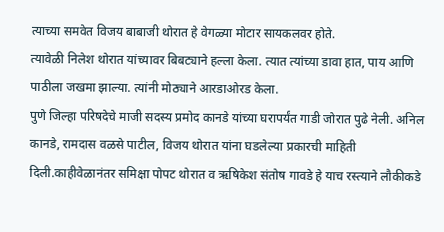त्याच्या समवेत विजय बाबाजी थोरात हे वेगळ्या मोटार सायकलवर होते.
त्यावेळी निलेश थोरात यांच्यावर बिबट्याने हल्ला केला. त्यात त्यांच्या डावा हात, पाय आणि पाठीला जखमा झाल्या. त्यांनी मोठ्याने आरडाओरड केला.
पुणे जिल्हा परिषदेचे माजी सदस्य प्रमोद कानडे यांच्या घरापर्यंत गाडी जोरात पुढे नेली. अनिल कानडे, रामदास वळसे पाटील, विजय थोरात यांना घडलेल्या प्रकारची माहिती दिली.काहीवेळानंतर समिक्षा पोपट थोरात व ऋषिकेश संतोष गावडे हे याच रस्त्याने लौकीकडे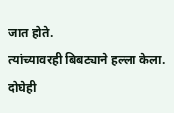जात होते.
त्यांच्यावरही बिबट्याने हल्ला केला. दोघेही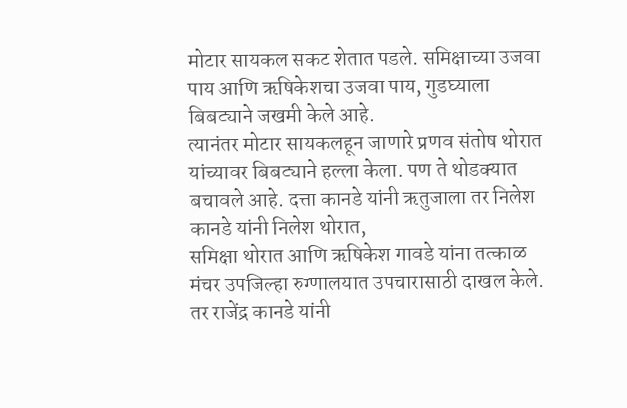मोटार सायकल सकट शेतात पडले. समिक्षाच्या उजवा पाय आणि ऋषिकेशचा उजवा पाय, गुडघ्याला बिबट्याने जखमी केले आहे.
त्यानंतर मोटार सायकलहून जाणारे प्रणव संतोष थोरात यांच्यावर बिबट्याने हल्ला केला. पण ते थोडक्यात बचावले आहे. दत्ता कानडे यांनी ऋतुजाला तर निलेश कानडे यांनी निलेश थोरात,
समिक्षा थोरात आणि ऋषिकेश गावडे यांना तत्काळ मंचर उपजिल्हा रुग्णालयात उपचारासाठी दाखल केले. तर राजेंद्र कानडे यांनी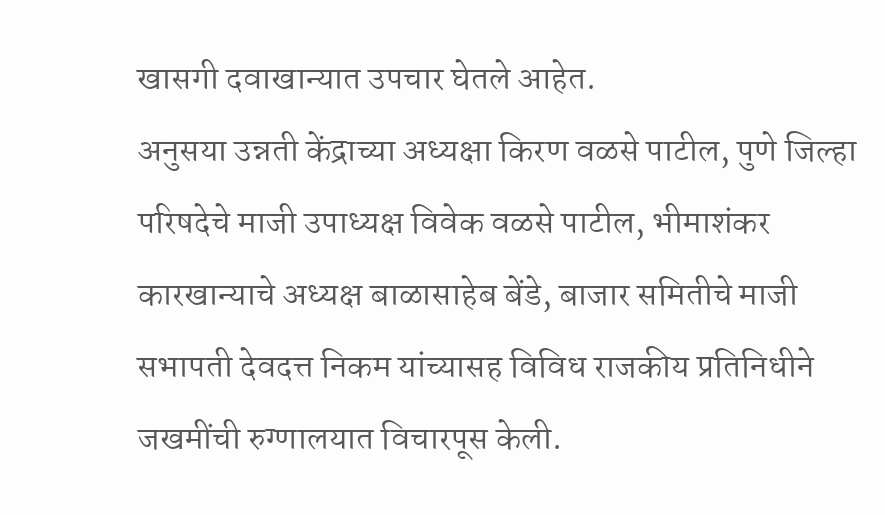खासगी दवाखान्यात उपचार घेतले आहेत.
अनुसया उन्नती केंद्राच्या अध्यक्षा किरण वळसे पाटील, पुणे जिल्हा परिषदेचे माजी उपाध्यक्ष विवेक वळसे पाटील, भीमाशंकर कारखान्याचे अध्यक्ष बाळासाहेब बेंडे, बाजार समितीचे माजी सभापती देवदत्त निकम यांच्यासह विविध राजकीय प्रतिनिधीने जखमींची रुग्णालयात विचारपूस केली.